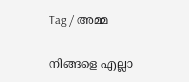Tag / അമ്മ

നിങ്ങളെ എല്ലാ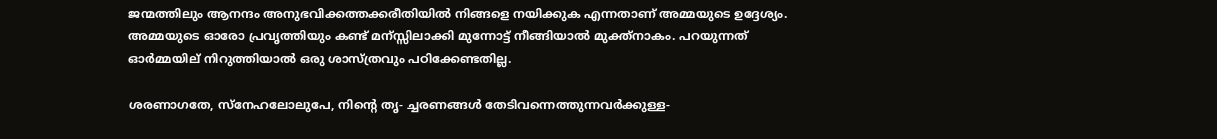ജന്മത്തിലും ആനന്ദം അനുഭവിക്കത്തക്കരീതിയില്‍ നിങ്ങളെ നയിക്കുക എന്നതാണ് അമ്മയുടെ ഉദ്ദേശ്യം. അമ്മയുടെ ഓരോ പ്രവൃത്തിയും കണ്ട് മന്സ്സിലാക്കി മുന്നോട്ട് നീങ്ങിയാല്‍ മുക്ത്നാകം. പറയുന്നത് ഓര്‍മ്മയില് നിറുത്തിയാല്‍ ഒരു ശാസ്ത്രവും പഠിക്കേണ്ടതില്ല.

ശരണാഗതേ, സ്‌നേഹലോലുപേ, നിന്റെ തൃ- ച്ചരണങ്ങള്‍ തേടിവന്നെത്തുന്നവര്‍ക്കുള്ള-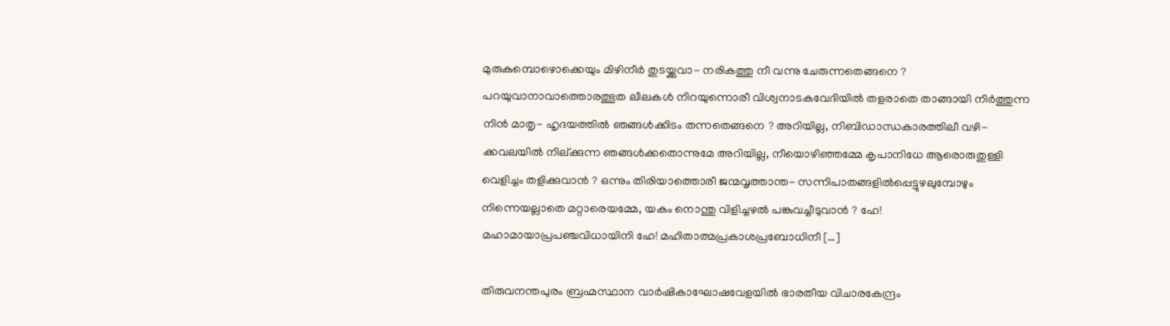മുരുകുമ്പൊഴൊക്കെയും മിഴിനീര്‍ തുടയ്ക്കുവാ- നരികത്തു നീ വന്നു ചേരുന്നതെങ്ങനെ ? പറയുവാനാവാത്തൊരത്ഭുത ലീലകള്‍ നിറയുന്നൊരീ വിശ്വനാടകവേദിയില്‍ തളരാതെ താങ്ങായി നിര്‍ത്തുന്ന നിന്‍ മാതൃ- ഹൃദയത്തില്‍ ഞങ്ങള്‍ക്കിടം തന്നതെങ്ങനെ ? അറിയില്ല, നിബിഡാന്ധകാരത്തിലീ വഴി- ക്കവലയില്‍ നില്ക്കുന്ന ഞങ്ങള്‍ക്കതൊന്നുമേ അറിയില്ല, നീയൊഴിഞ്ഞമ്മേ കൃപാനിധേ ആരൊരുതുള്ളി വെളിച്ചം തളിക്കുവാന്‍ ? ഒന്നും തിരിയാത്തൊരീ ജന്മവൃത്താന്ത- സന്നിപാതങ്ങളില്‍പ്പെട്ടുഴലുമ്പോഴും നിന്നെയല്ലാതെ മറ്റാരെയമ്മേ, യകം നൊന്തു വിളിച്ചഴല്‍ പങ്കുവച്ചീടുവാന്‍ ? ഹേ! മഹാമായാപ്രപഞ്ചവിധായിനി ഹേ! മഹിതാത്മപ്രകാശപ്രബോധിനീ […]

തിരുവനന്തപുരം ബ്രഹ്മസ്ഥാന വാര്‍ഷികാഘോഷവേളയില്‍ ഭാരതീയ വിചാരകേന്ദ്രം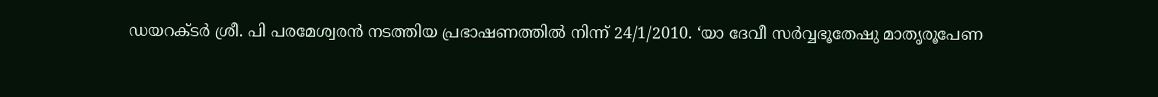ഡയറക്ടര്‍ ശ്രീ. പി പരമേശ്വരന്‍ നടത്തിയ പ്രഭാഷണത്തില്‍ നിന്ന് 24/1/2010. ‘യാ ദേവീ സര്‍വ്വഭൂതേഷു മാതൃരൂപേണ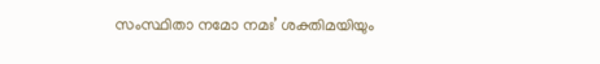സംസ്ഥിതാ നമോ നമഃ’ ശക്തിമയിയും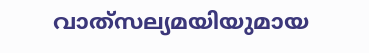വാത്‌സല്യമയിയുമായ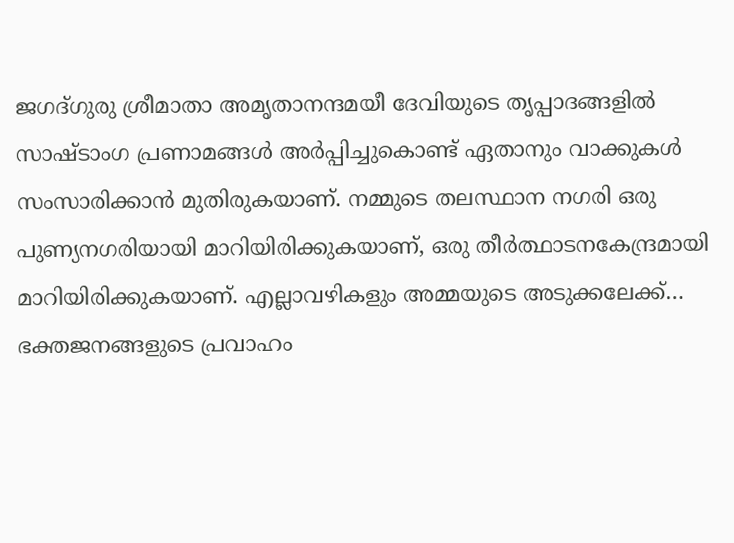ജഗദ്ഗുരു ശ്രീമാതാ അമൃതാനന്ദമയീ ദേവിയുടെ തൃപ്പാദങ്ങളില്‍ സാഷ്ടാംഗ പ്രണാമങ്ങള്‍ അര്‍പ്പിച്ചുകൊണ്ട് ഏതാനും വാക്കുകള്‍ സംസാരിക്കാന്‍ മുതിരുകയാണ്. നമ്മുടെ തലസ്ഥാന നഗരി ഒരു പുണ്യനഗരിയായി മാറിയിരിക്കുകയാണ്, ഒരു തീര്‍ത്ഥാടനകേന്ദ്രമായി മാറിയിരിക്കുകയാണ്. എല്ലാവഴികളും അമ്മയുടെ അടുക്കലേക്ക്… ഭക്തജനങ്ങളുടെ പ്രവാഹം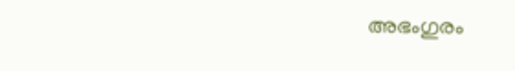അഭംഗുരം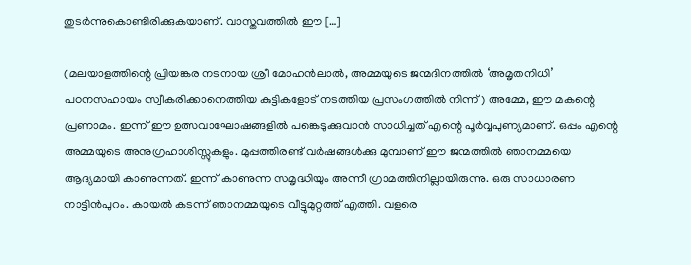തുടര്‍ന്നുകൊണ്ടിരിക്കുകയാണ്. വാസ്തവത്തില്‍ ഈ […]

(മലയാളത്തിന്റെ പ്രിയങ്കര നടനായ ശ്രീ മോഹന്‍ലാല്‍, അമ്മയുടെ ജന്മദിനത്തില്‍ ‘അമൃതനിധി’ പഠനസഹായം സ്വീകരിക്കാനെത്തിയ കുട്ടികളോട് നടത്തിയ പ്രസംഗത്തില്‍ നിന്ന്) അമ്മേ, ഈ മകന്റെ പ്രണാമം. ഇന്ന് ഈ ഉത്സവാഘോഷങ്ങളില്‍ പങ്കെടുക്കുവാന്‍ സാധിച്ചത് എന്റെ പൂര്‍വ്വപുണ്യമാണ്. ഒപ്പം എന്റെ അമ്മയുടെ അനുഗ്രഹാശിസ്സുകളും. മുപ്പത്തിരണ്ട് വര്‍ഷങ്ങള്‍ക്കു മുമ്പാണ് ഈ ജന്മത്തില്‍ ഞാനമ്മയെ ആദ്യമായി കാണുന്നത്. ഇന്ന് കാണുന്ന സമൃദ്ധിയും അന്നീ ഗ്രാമത്തിനില്ലായിരുന്നു. ഒരു സാധാരണ നാട്ടിന്‍പുറം. കായല്‍ കടന്ന് ഞാനമ്മയുടെ വീട്ടുമുറ്റത്ത് എത്തി. വളരെ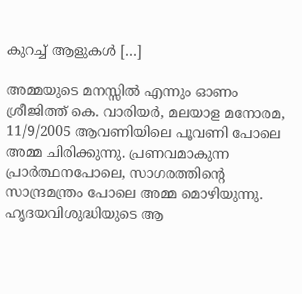കുറച്ച് ആളുകള്‍ […]

അമ്മയുടെ മനസ്സില്‍ എന്നും ഓണം ശ്രീജിത്ത് കെ. വാരിയര്‍, മലയാള മനോരമ, 11/9/2005 ആവണിയിലെ പൂവണി പോലെ അമ്മ ചിരിക്കുന്നു. പ്രണവമാകുന്ന പ്രാര്‍ത്ഥനപോലെ, സാഗരത്തിന്റെ സാന്ദ്രമന്ത്രം പോലെ അമ്മ മൊഴിയുന്നു. ഹൃദയവിശുദ്ധിയുടെ ആ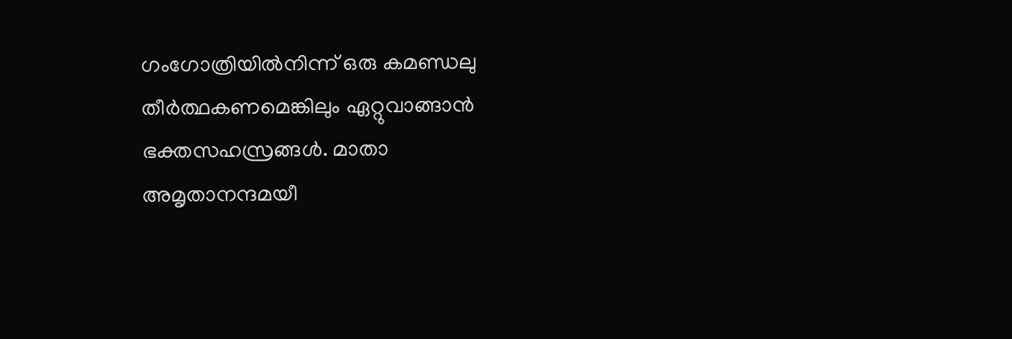ഗംഗോത്രിയില്‍നിന്ന് ഒരു കമണ്ഡലു തീര്‍ത്ഥകണമെങ്കിലും ഏറ്റുവാങ്ങാന്‍ ഭക്തസഹസ്രങ്ങള്‍. മാതാ അമൃതാനന്ദമയീ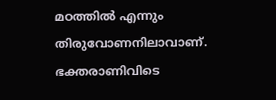മഠത്തില്‍ എന്നും തിരുവോണനിലാവാണ്. ഭക്തരാണിവിടെ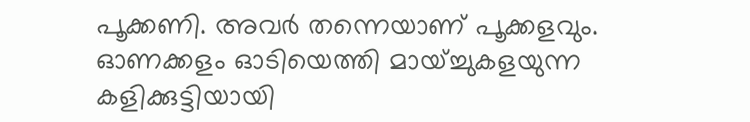പൂക്കണി. അവര്‍ തന്നെയാണ് പൂക്കളവും. ഓണക്കളം ഓടിയെത്തി മായ്ച്ചുകളയുന്ന കളിക്കുട്ടിയായി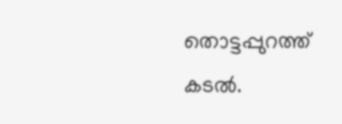തൊട്ടപ്പുറത്ത് കടല്‍.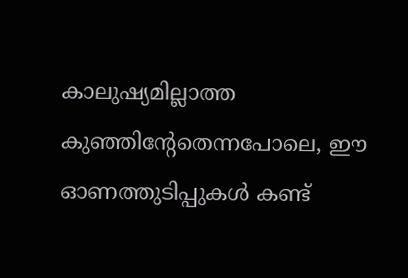കാലുഷ്യമില്ലാത്ത കുഞ്ഞിന്റേതെന്നപോലെ, ഈ ഓണത്തുടിപ്പുകള്‍ കണ്ട്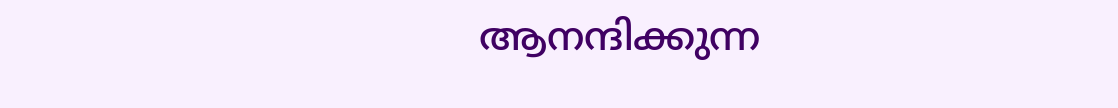ആനന്ദിക്കുന്ന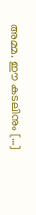അമ്മ. ഈ കടലിനും […]